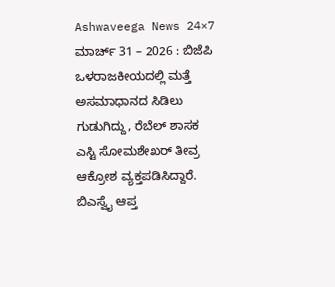Ashwaveega News 24×7 ಮಾರ್ಚ್ 31 – 2026 : ಬಿಜೆಪಿ ಒಳರಾಜಕೀಯದಲ್ಲಿ ಮತ್ತೆ ಅಸಮಾಧಾನದ ಸಿಡಿಲು ಗುಡುಗಿದ್ದು, ರೆಬೆಲ್ ಶಾಸಕ ಎಸ್ಟಿ ಸೋಮಶೇಖರ್ ತೀವ್ರ ಆಕ್ರೋಶ ವ್ಯಕ್ತಪಡಿಸಿದ್ದಾರೆ. ಬಿಎಸ್ವೈ ಆಪ್ತ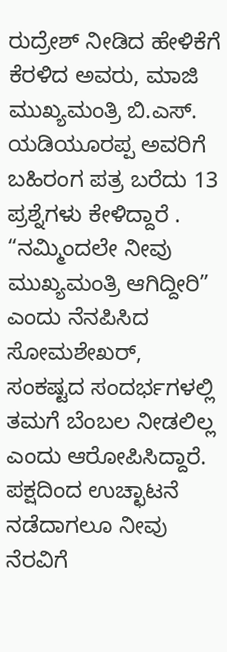ರುದ್ರೇಶ್ ನೀಡಿದ ಹೇಳಿಕೆಗೆ ಕೆರಳಿದ ಅವರು, ಮಾಜಿ ಮುಖ್ಯಮಂತ್ರಿ ಬಿ.ಎಸ್. ಯಡಿಯೂರಪ್ಪ ಅವರಿಗೆ ಬಹಿರಂಗ ಪತ್ರ ಬರೆದು 13 ಪ್ರಶ್ನೆಗಳು ಕೇಳಿದ್ದಾರೆ .
“ನಮ್ಮಿಂದಲೇ ನೀವು ಮುಖ್ಯಮಂತ್ರಿ ಆಗಿದ್ದೀರಿ” ಎಂದು ನೆನಪಿಸಿದ ಸೋಮಶೇಖರ್, ಸಂಕಷ್ಟದ ಸಂದರ್ಭಗಳಲ್ಲಿ ತಮಗೆ ಬೆಂಬಲ ನೀಡಲಿಲ್ಲ ಎಂದು ಆರೋಪಿಸಿದ್ದಾರೆ. ಪಕ್ಷದಿಂದ ಉಚ್ಛಾಟನೆ ನಡೆದಾಗಲೂ ನೀವು ನೆರವಿಗೆ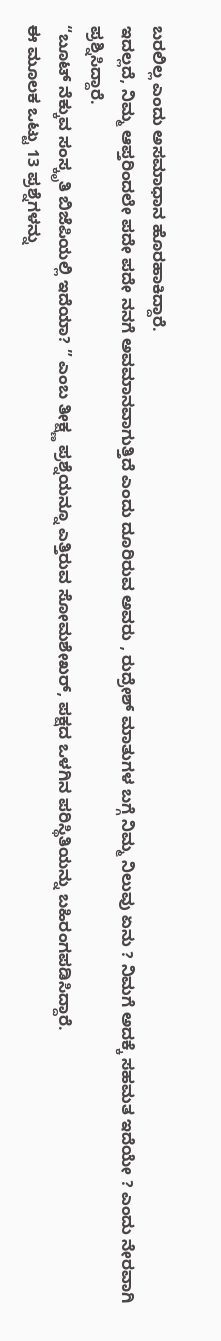ಬರಲಿಲ್ಲ ಎಂದು ಅಸಮಾಧಾನ ಹೊರಹಾಕಿದ್ದಾರೆ.
ಇದಲ್ಲದೆ, ನಿಮ್ಮ ಆಪ್ತರಿಂದಲೇ ಪದೇ ಪದೇ ನನಗೆ ಅವಮಾನವಾಗುತ್ತಿದೆ ಎಂದು ದೂರಿರುವ ಅವರು , ರುದ್ರೇಶ್ ಮಾತುಗಳ ಬಗ್ಗೆ ನಿಮ್ಮ ನಿಲುವು ಏನು ? ನಿಮಗೆ ಅದಕ್ಕೆ ಸಹಮತ ಇದೆಯೇ ? ಎಂದು ನೇರವಾಗಿ ಪ್ರಶ್ನಿಸಿದ್ದಾರೆ.
“ಬೂಟ್ ನೆಕ್ಕುವ ಸಂಸ್ಕೃತಿ ಬಿಜೆಪಿಯಲ್ಲಿ ಇದೆಯಾ? ” ಎಂಬ ತೀಕ್ಷ್ಣ ಪ್ರಶ್ನೆಯನ್ನೂ ಎತ್ತಿರುವ ಸೋಮಶೇಖರ್, ಪಕ್ಷದ ಒಳಗಿನ ಪರಿಸ್ಥಿತಿಯನ್ನು ಬಹಿರಂಗಪಡಿಸಿದ್ದಾರೆ.
ಈ ಮೂಲಕ ಒಟ್ಟು 13 ಪ್ರಶ್ನೆಗಳನ್ನು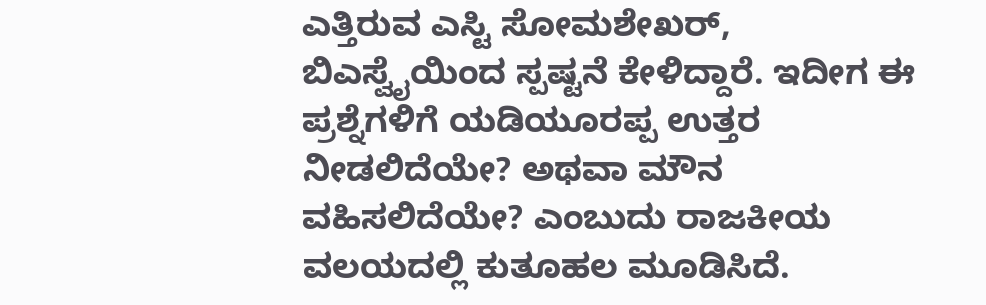ಎತ್ತಿರುವ ಎಸ್ಟಿ ಸೋಮಶೇಖರ್, ಬಿಎಸ್ವೈಯಿಂದ ಸ್ಪಷ್ಟನೆ ಕೇಳಿದ್ದಾರೆ. ಇದೀಗ ಈ ಪ್ರಶ್ನೆಗಳಿಗೆ ಯಡಿಯೂರಪ್ಪ ಉತ್ತರ ನೀಡಲಿದೆಯೇ? ಅಥವಾ ಮೌನ ವಹಿಸಲಿದೆಯೇ? ಎಂಬುದು ರಾಜಕೀಯ ವಲಯದಲ್ಲಿ ಕುತೂಹಲ ಮೂಡಿಸಿದೆ.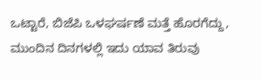ಒಟ್ಟಾರೆ, ಬಿಜೆಪಿ ಒಳಘರ್ಷಣೆ ಮತ್ತೆ ಹೊರಗೆದ್ದು, ಮುಂದಿನ ದಿನಗಳಲ್ಲಿ ಇದು ಯಾವ ತಿರುವು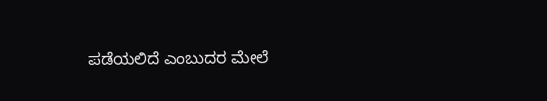ಪಡೆಯಲಿದೆ ಎಂಬುದರ ಮೇಲೆ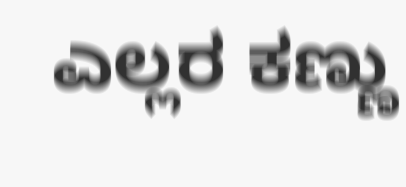ಎಲ್ಲರ ಕಣ್ಣು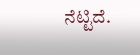ನೆಟ್ಟಿದೆ.